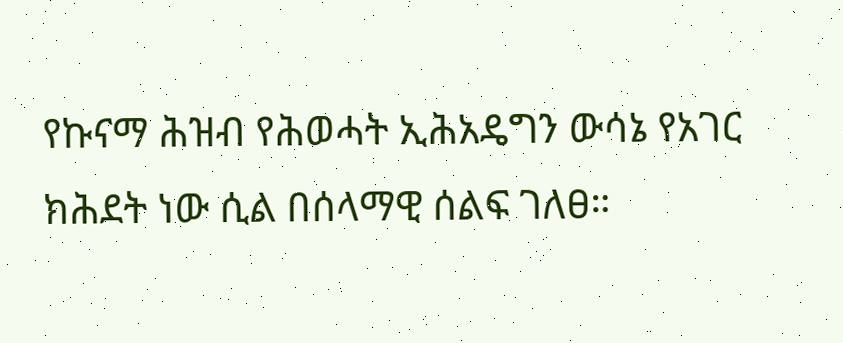የኩናማ ሕዝብ የሕወሓት ኢሕአዴግን ውሳኔ የአገር ክሕደት ነው ሲል በሰላማዊ ሰልፍ ገለፀ።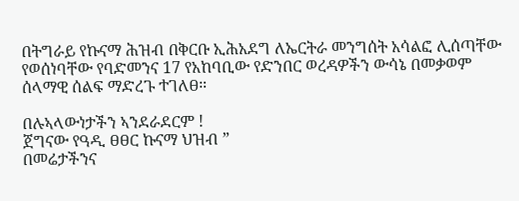በትግራይ የኩናማ ሕዝብ በቅርቡ ኢሕአደግ ለኤርትራ መንግሰት አሳልፎ ሊሰጣቸው የወሰነባቸው የባድመንና 17 የአከባቢው የድንበር ወረዳዎችን ውሳኔ በመቃወም ሰላማዊ ሰልፍ ማድረጉ ተገለፀ።

በሉኣላውነታችን ኣንደራደርም !
ጀግናው የዓዲ ፀፀር ኩናማ ህዝብ ”
በመሬታችንና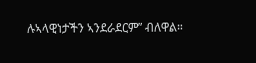ሉኣላዊነታችን ኣንደራደርም” ብለዋል።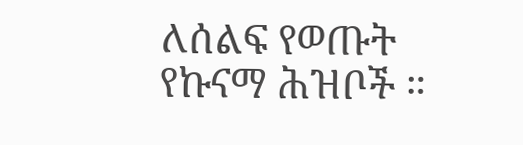ለሰልፍ የወጡት የኩናማ ሕዝቦች ።